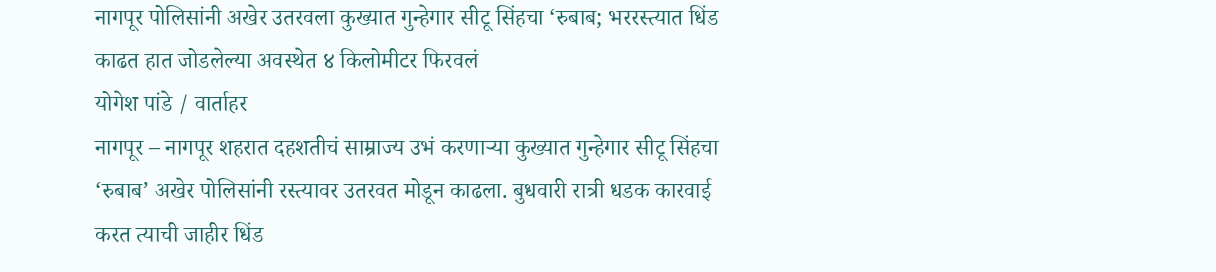नागपूर पोलिसांनी अखेर उतरवला कुख्यात गुन्हेगार सीटू सिंहचा ‘रुबाब; भररस्त्यात धिंड काढत हात जोडलेल्या अवस्थेत ४ किलोमीटर फिरवलं
योगेश पांडे / वार्ताहर
नागपूर – नागपूर शहरात दहशतीचं साम्राज्य उभं करणाऱ्या कुख्यात गुन्हेगार सीटू सिंहचा ‘रुबाब’ अखेर पोलिसांनी रस्त्यावर उतरवत मोडून काढला. बुधवारी रात्री धडक कारवाई करत त्याची जाहीर धिंड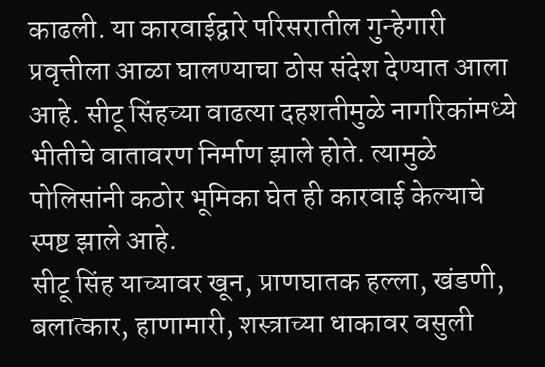काढली. या कारवाईद्वारे परिसरातील गुन्हेगारी प्रवृत्तीला आळा घालण्याचा ठोस संदेश देण्यात आला आहे. सीटू सिंहच्या वाढत्या दहशतीमुळे नागरिकांमध्ये भीतीचे वातावरण निर्माण झाले होते. त्यामुळे पोलिसांनी कठोर भूमिका घेत ही कारवाई केल्याचे स्पष्ट झाले आहे.
सीटू सिंह याच्यावर खून, प्राणघातक हल्ला, खंडणी, बलात्कार, हाणामारी, शस्त्राच्या धाकावर वसुली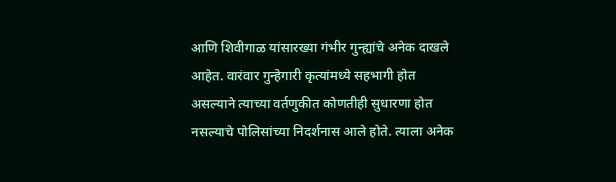आणि शिवीगाळ यांसारख्या गंभीर गुन्ह्यांचे अनेक दाखले आहेत. वारंवार गुन्हेगारी कृत्यांमध्ये सहभागी होत असल्याने त्याच्या वर्तणुकीत कोणतीही सुधारणा होत नसल्याचे पोलिसांच्या निदर्शनास आले होते. त्याला अनेक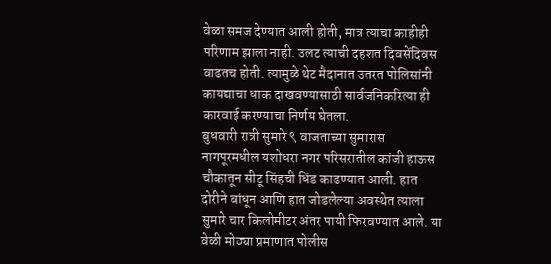वेळा समज देण्यात आली होती, मात्र त्याचा काहीही परिणाम झाला नाही. उलट त्याची दहशत दिवसेंदिवस वाढतच होती. त्यामुळे थेट मैदानात उतरत पोलिसांनी कायद्याचा धाक दाखवण्यासाठी सार्वजनिकरित्या ही कारवाई करण्याचा निर्णय घेतला.
बुधवारी रात्री सुमारे ९ वाजताच्या सुमारास नागपूरमधील यशोधरा नगर परिसरातील कांजी हाऊस चौकातून सीटू सिंहची धिंड काढण्यात आली. हात दोरीने बांधून आणि हात जोडलेल्या अवस्थेत त्याला सुमारे चार किलोमीटर अंतर पायी फिरवण्यात आले. या वेळी मोठ्या प्रमाणात पोलीस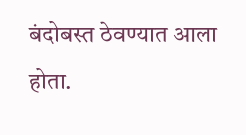बंदोबस्त ठेवण्यात आला होता.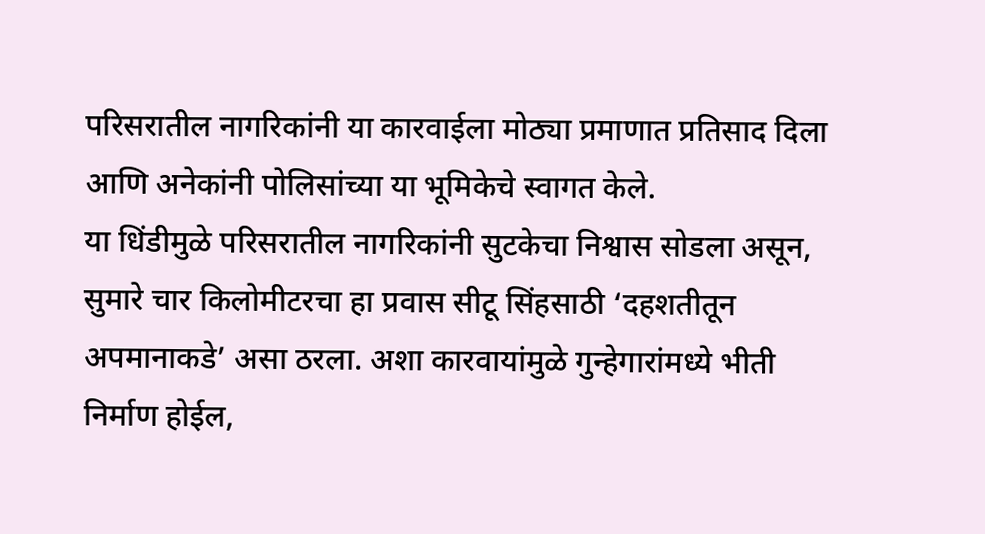परिसरातील नागरिकांनी या कारवाईला मोठ्या प्रमाणात प्रतिसाद दिला आणि अनेकांनी पोलिसांच्या या भूमिकेचे स्वागत केले.
या धिंडीमुळे परिसरातील नागरिकांनी सुटकेचा निश्वास सोडला असून, सुमारे चार किलोमीटरचा हा प्रवास सीटू सिंहसाठी ‘दहशतीतून अपमानाकडे’ असा ठरला. अशा कारवायांमुळे गुन्हेगारांमध्ये भीती निर्माण होईल,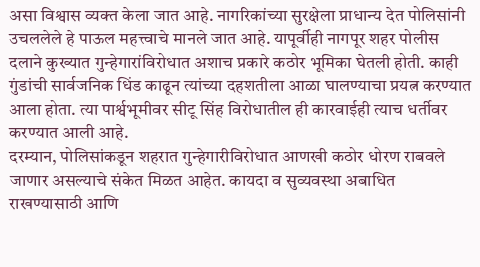असा विश्वास व्यक्त केला जात आहे. नागरिकांच्या सुरक्षेला प्राधान्य देत पोलिसांनी उचललेले हे पाऊल महत्त्वाचे मानले जात आहे. यापूर्वीही नागपूर शहर पोलीस दलाने कुख्यात गुन्हेगारांविरोधात अशाच प्रकारे कठोर भूमिका घेतली होती. काही गुंडांची सार्वजनिक धिंड काढून त्यांच्या दहशतीला आळा घालण्याचा प्रयत्न करण्यात आला होता. त्या पार्श्वभूमीवर सीटू सिंह विरोधातील ही कारवाईही त्याच धर्तीवर करण्यात आली आहे.
दरम्यान, पोलिसांकडून शहरात गुन्हेगारीविरोधात आणखी कठोर धोरण राबवले जाणार असल्याचे संकेत मिळत आहेत. कायदा व सुव्यवस्था अबाधित राखण्यासाठी आणि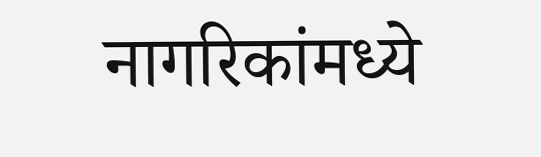नागरिकांमध्ये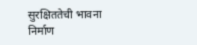सुरक्षिततेची भावना निर्माण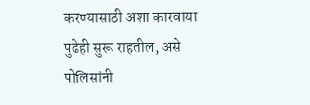करण्यासाठी अशा कारवाया पुढेही सुरू राहतील, असे पोलिसांनी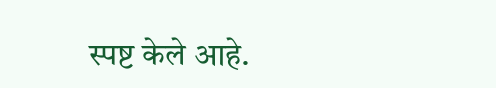स्पष्ट केले आहे.